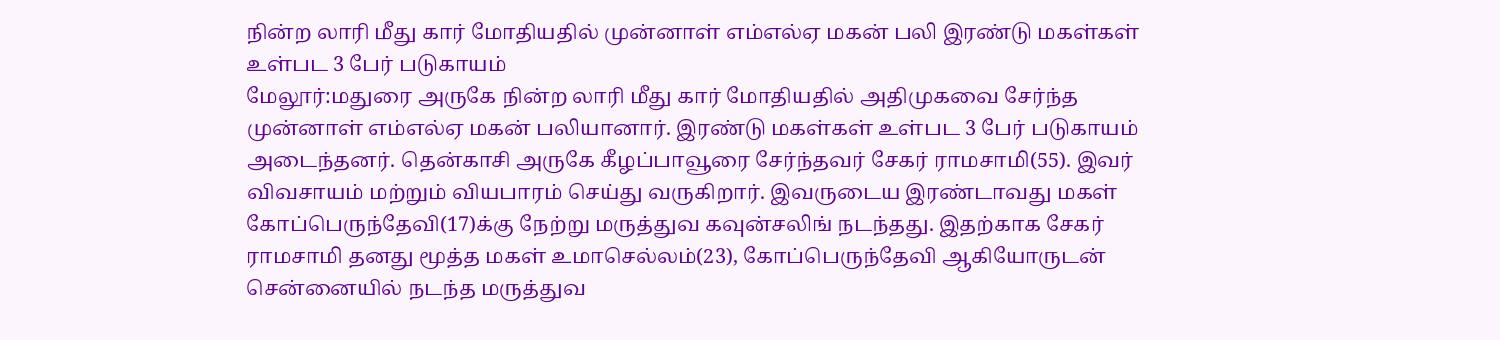நின்ற லாரி மீது கார் மோதியதில் முன்னாள் எம்எல்ஏ மகன் பலி இரண்டு மகள்கள் உள்பட 3 பேர் படுகாயம்
மேலூர்:மதுரை அருகே நின்ற லாரி மீது கார் மோதியதில் அதிமுகவை சேர்ந்த முன்னாள் எம்எல்ஏ மகன் பலியானார். இரண்டு மகள்கள் உள்பட 3 பேர் படுகாயம் அடைந்தனர். தென்காசி அருகே கீழப்பாவூரை சேர்ந்தவர் சேகர் ராமசாமி(55). இவர் விவசாயம் மற்றும் வியபாரம் செய்து வருகிறார். இவருடைய இரண்டாவது மகள் கோப்பெருந்தேவி(17)க்கு நேற்று மருத்துவ கவுன்சலிங் நடந்தது. இதற்காக சேகர் ராமசாமி தனது மூத்த மகள் உமாசெல்லம்(23), கோப்பெருந்தேவி ஆகியோருடன் சென்னையில் நடந்த மருத்துவ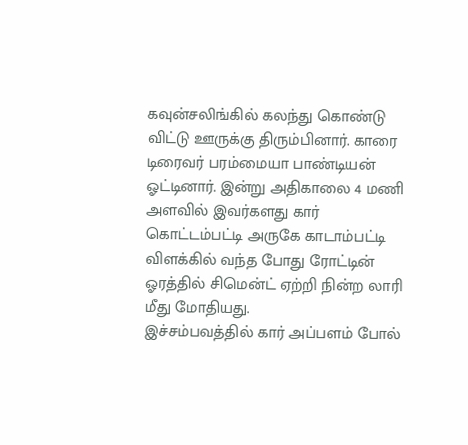கவுன்சலிங்கில் கலந்து கொண்டு விட்டு ஊருக்கு திரும்பினார். காரை டிரைவர் பரம்மையா பாண்டியன் ஓட்டினார். இன்று அதிகாலை 4 மணி அளவில் இவர்களது கார் கொட்டம்பட்டி அருகே காடாம்பட்டி விளக்கில் வந்த போது ரோட்டின் ஓரத்தில் சிமென்ட் ஏற்றி நின்ற லாரி மீது மோதியது.
இச்சம்பவத்தில் கார் அப்பளம் போல்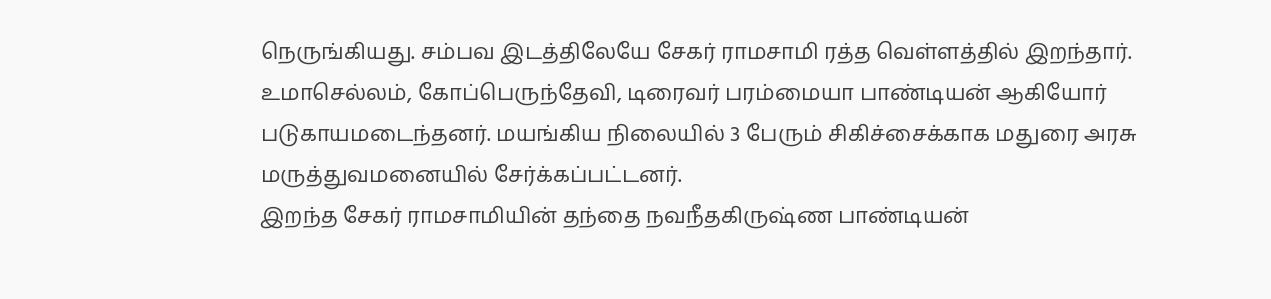நெருங்கியது. சம்பவ இடத்திலேயே சேகர் ராமசாமி ரத்த வெள்ளத்தில் இறந்தார். உமாசெல்லம், கோப்பெருந்தேவி, டிரைவர் பரம்மையா பாண்டியன் ஆகியோர் படுகாயமடைந்தனர். மயங்கிய நிலையில் 3 பேரும் சிகிச்சைக்காக மதுரை அரசு மருத்துவமனையில் சேர்க்கப்பட்டனர்.
இறந்த சேகர் ராமசாமியின் தந்தை நவநீதகிருஷ்ண பாண்டியன்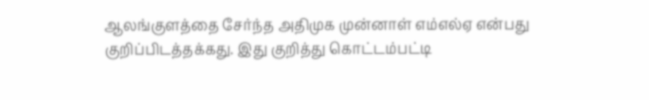ஆலங்குளத்தை சேர்ந்த அதிமுக முன்னாள் எம்எல்ஏ என்பது குறிப்பிடத்தக்கது. இது குறித்து கொட்டம்பட்டி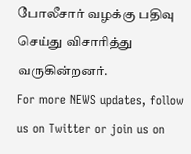போலீசார் வழக்கு பதிவு செய்து விசாரித்து வருகின்றனர்.
For more NEWS updates, follow us on Twitter or join us on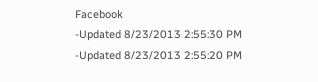Facebook
-Updated 8/23/2013 2:55:30 PM
-Updated 8/23/2013 2:55:20 PM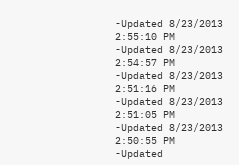-Updated 8/23/2013 2:55:10 PM
-Updated 8/23/2013 2:54:57 PM
-Updated 8/23/2013 2:51:16 PM
-Updated 8/23/2013 2:51:05 PM
-Updated 8/23/2013 2:50:55 PM
-Updated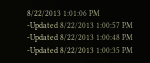8/22/2013 1:01:06 PM
-Updated 8/22/2013 1:00:57 PM
-Updated 8/22/2013 1:00:48 PM
-Updated 8/22/2013 1:00:35 PM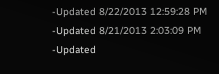-Updated 8/22/2013 12:59:28 PM
-Updated 8/21/2013 2:03:09 PM
-Updated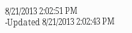8/21/2013 2:02:51 PM
-Updated 8/21/2013 2:02:43 PM